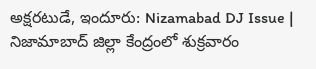అక్షరటుడే, ఇందూరు: Nizamabad DJ Issue | నిజామాబాద్ జిల్లా కేంద్రంలో శుక్రవారం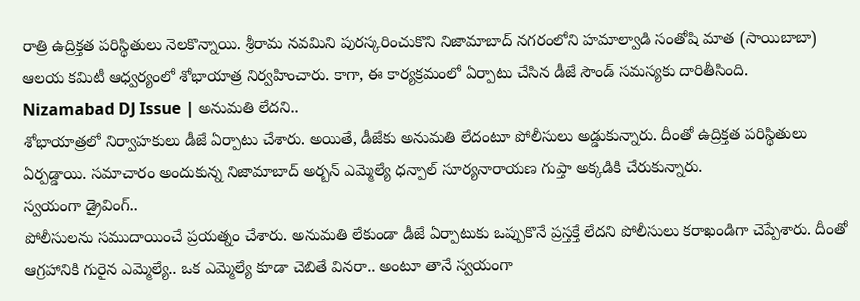రాత్రి ఉద్రిక్తత పరిస్థితులు నెలకొన్నాయి. శ్రీరామ నవమిని పురస్కరించుకొని నిజామాబాద్ నగరంలోని హమాల్వాడి సంతోషి మాత (సాయిబాబా) ఆలయ కమిటీ ఆధ్వర్యంలో శోభాయాత్ర నిర్వహించారు. కాగా, ఈ కార్యక్రమంలో ఏర్పాటు చేసిన డీజే సౌండ్ సమస్యకు దారితీసింది.
Nizamabad DJ Issue | అనుమతి లేదని..
శోభాయాత్రలో నిర్వాహకులు డీజే ఏర్పాటు చేశారు. అయితే, డీజేకు అనుమతి లేదంటూ పోలీసులు అడ్డుకున్నారు. దీంతో ఉద్రిక్తత పరిస్థితులు ఏర్పడ్డాయి. సమాచారం అందుకున్న నిజామాబాద్ అర్బన్ ఎమ్మెల్యే ధన్పాల్ సూర్యనారాయణ గుప్తా అక్కడికి చేరుకున్నారు.
స్వయంగా డ్రైవింగ్..
పోలీసులను సముదాయించే ప్రయత్నం చేశారు. అనుమతి లేకుండా డీజే ఏర్పాటుకు ఒప్పుకొనే ప్రస్తక్తే లేదని పోలీసులు కరాఖండిగా చెప్పేశారు. దీంతో ఆగ్రహానికి గురైన ఎమ్మెల్యే.. ఒక ఎమ్మెల్యే కూడా చెబితే వినరా.. అంటూ తానే స్వయంగా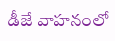డీజే వాహనంలో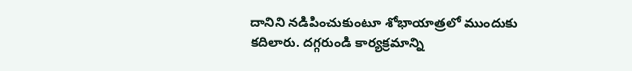దానిని నడిపించుకుంటూ శోభాయాత్రలో ముందుకు కదిలారు. దగ్గరుండి కార్యక్రమాన్ని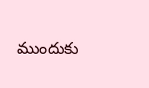ముందుకు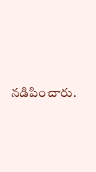నడిపించారు.